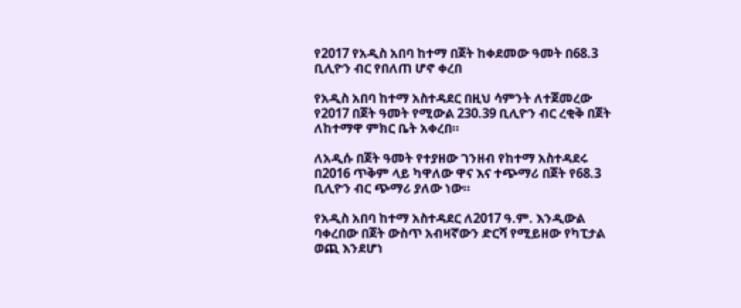የ2017 የአዲስ አበባ ከተማ በጀት ከቀደመው ዓመት በ68.3 ቢሊዮን ብር የበለጠ ሆኖ ቀረበ

የአዲስ አበባ ከተማ አስተዳደር በዚህ ሳምንት ለተጀመረው የ2017 በጀት ዓመት የሚውል 230.39 ቢሊዮን ብር ረቂቅ በጀት ለከተማዋ ምክር ቤት አቀረበ።

ለአዲሱ በጀት ዓመት የተያዘው ገንዘብ የከተማ አስተዳደሩ በ2016 ጥቅም ላይ ካዋለው ዋና እና ተጭማሪ በጀት የ68.3 ቢሊዮን ብር ጭማሪ ያለው ነው።

የአዲስ አበባ ከተማ አስተዳደር ለ2017 ዓ.ም. እንዲውል ባቀረበው በጀት ውስጥ አብዛኛውን ድርሻ የሚይዘው የካፒታል ወጪ እንደሆነ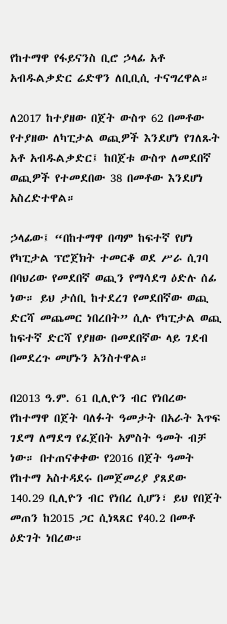የከተማዋ የፋይናንስ ቢሮ ኃላፊ አቶ አብዱልቃድር ሬድዋን ለቢቢሲ ተናግረዋል።

ለ2017 ከተያዘው በጀት ውስጥ 62 በመቶው የተያዘው ለካፒታል ወጪዎች እንደሆነ የገለጹት አቶ አብዱልቃድር፤ ከበጀቱ ውስጥ ለመደበኛ ወጪዎች የተመደበው 38 በመቶው እንደሆነ አስረድተዋል።

ኃላፊው፤ “በከተማዋ በጣም ከፍተኛ የሆነ የካፒታል ፕሮጀክት ተመርቆ ወደ ሥራ ሲገባ በባህሪው የመደበኛ ወጪን የማሳደግ ዕድሉ ሰፊ ነው። ይህ ታሰቢ ከተደረገ የመደበኛው ወጪ ድርሻ መጨመር ነበረበት” ሲሉ የካፒታል ወጪ ከፍተኛ ድርሻ የያዘው በመደበኛው ላይ ገደብ በመደረጉ መሆኑን አንስተዋል።

በ2013 ዓ.ም. 61 ቢሊዮን ብር የነበረው የከተማዋ በጀት ባለፉት ዓመታት በአራት እጥፍ ገደማ ለማደግ የፈጀበት አምስት ዓመት ብቻ ነው። በተጠናቀቀው የ2016 በጀት ዓመት የከተማ አስተዳደሩ በመጀመሪያ ያጸደው 140.29 ቢሊዮን ብር የነበረ ሲሆን፣ ይህ የበጀት መጠን ከ2015 ጋር ሲነጻጸር የ40.2 በመቶ ዕድገት ነበረው።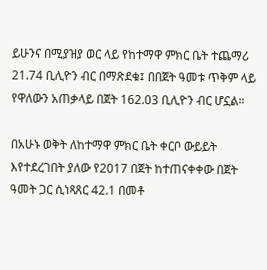ይሁንና በሚያዝያ ወር ላይ የከተማዋ ምክር ቤት ተጨማሪ 21.74 ቢሊዮን ብር በማጽደቁ፤ በበጀት ዓመቱ ጥቅም ላይ የዋለውን አጠቃላይ በጀት 162.03 ቢሊዮን ብር ሆኗል።

በአሁኑ ወቅት ለከተማዋ ምክር ቤት ቀርቦ ውይይት እየተደረገበት ያለው የ2017 በጀት ከተጠናቀቀው በጀት ዓመት ጋር ሲነጻጸር 42.1 በመቶ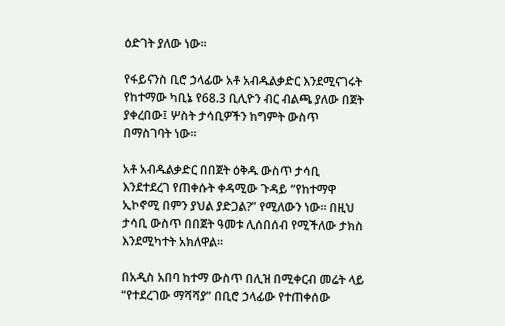ዕድገት ያለው ነው።

የፋይናንስ ቢሮ ኃላፊው አቶ አብዱልቃድር እንደሚናገሩት የከተማው ካቢኔ የ68.3 ቢሊዮን ብር ብልጫ ያለው በጀት ያቀረበው፤ ሦስት ታሳቢዎችን ከግምት ውስጥ በማስገባት ነው።

አቶ አብዱልቃድር በበጀት ዕቅዱ ውስጥ ታሳቢ እንደተደረገ የጠቀሱት ቀዳሚው ጉዳይ “የከተማዋ ኢኮኖሚ በምን ያህል ያድጋል?” የሚለውን ነው። በዚህ ታሳቢ ውስጥ በበጀት ዓመቱ ሊሰበሰብ የሚችለው ታክስ እንደሚካተት አክለዋል።

በአዲስ አበባ ከተማ ውስጥ በሊዝ በሚቀርብ መሬት ላይ “የተደረገው ማሻሻያ” በቢሮ ኃላፊው የተጠቀሰው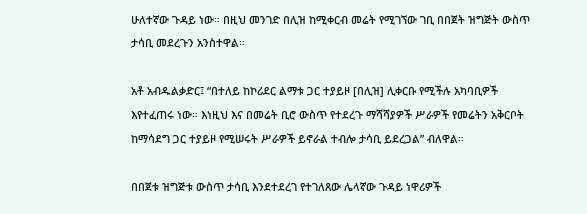ሁለተኛው ጉዳይ ነው። በዚህ መንገድ በሊዝ ከሚቀርብ መሬት የሚገኘው ገቢ በበጀት ዝግጅት ውስጥ ታሳቢ መደረጉን አንስተዋል።

አቶ አብዱልቃድር፤ “በተለይ ከኮሪደር ልማቱ ጋር ተያይዞ [በሊዝ] ሊቀርቡ የሚችሉ አካባቢዎች እየተፈጠሩ ነው። እነዚህ እና በመሬት ቢሮ ውስጥ የተደረጉ ማሻሻያዎች ሥራዎች የመሬትን አቅርቦት ከማሳደግ ጋር ተያይዞ የሚሠሩት ሥራዎች ይኖራል ተብሎ ታሳቢ ይደረጋል” ብለዋል።

በበጀቱ ዝግጅቱ ውስጥ ታሳቢ እንደተደረገ የተገለጸው ሌላኛው ጉዳይ ነዋሪዎች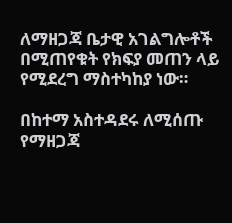ለማዘጋጃ ቤታዊ አገልግሎቶች በሚጠየቁት የክፍያ መጠን ላይ የሚደረግ ማስተካከያ ነው።

በከተማ አስተዳደሩ ለሚሰጡ የማዘጋጃ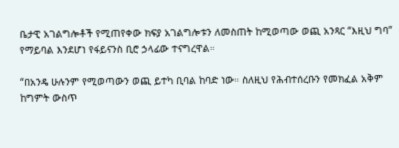ቤታዊ አገልግሎቶች የሚጠየቀው ክፍያ አገልግሎቱን ለመስጠት ከሚወጣው ወጪ አንጻር “እዚህ ግባ” የማይባል እንደሆነ የፋይናንስ ቢሮ ኃላፊው ተናግረዋል።

“በአንዴ ሁሉንም የሚወጣውን ወጪ ይተካ ቢባል ከባድ ነው። ስለዚህ የሕብተሰረቡን የመክፈል አቅም ከግምት ውስጥ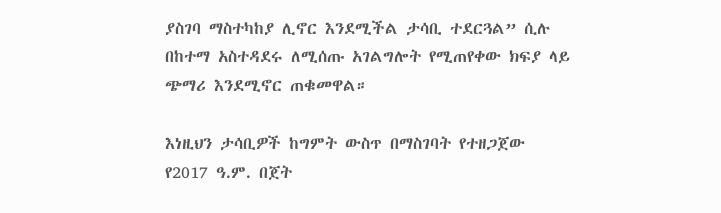ያስገባ ማስተካከያ ሊኖር እንደሚችል ታሳቢ ተደርጓል” ሲሉ በከተማ አስተዳደሩ ለሚሰጡ አገልግሎት የሚጠየቀው ክፍያ ላይ ጭማሪ እንደሚኖር ጠቁመዋል።

እነዚህን ታሳቢዎች ከግምት ውስጥ በማስገባት የተዘጋጀው የ2017 ዓ.ም. በጀት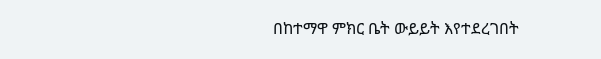በከተማዋ ምክር ቤት ውይይት እየተደረገበት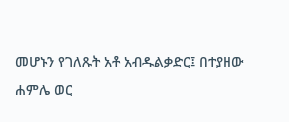መሆኑን የገለጹት አቶ አብዱልቃድር፤ በተያዘው ሐምሌ ወር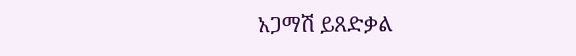አጋማሽ ይጸድቃል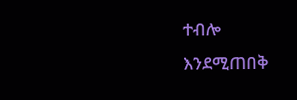ተብሎ እንደሚጠበቅ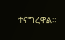ተናግረዋል።